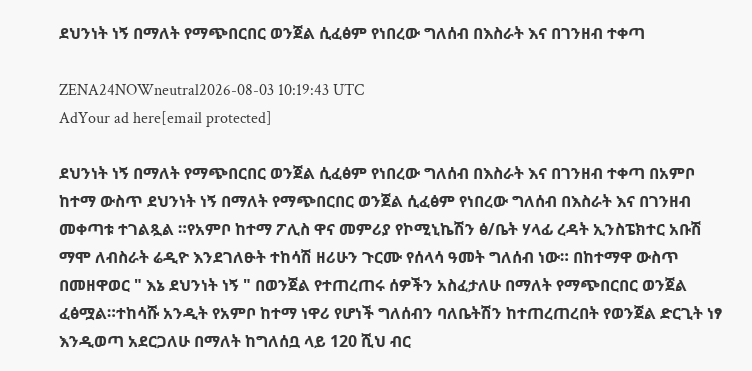ደህንነት ነኝ በማለት የማጭበርበር ወንጀል ሲፈፅም የነበረው ግለሰብ በእስራት እና በገንዘብ ተቀጣ

ZENA24NOWneutral2026-08-03 10:19:43 UTC
AdYour ad here[email protected]

ደህንነት ነኝ በማለት የማጭበርበር ወንጀል ሲፈፅም የነበረው ግለሰብ በእስራት እና በገንዘብ ተቀጣ በአምቦ ከተማ ውስጥ ደህንነት ነኝ በማለት የማጭበርበር ወንጀል ሲፈፅም የነበረው ግለሰብ በእስራት እና በገንዘብ መቀጣቱ ተገልጿል ።የአምቦ ከተማ ፖሊስ ዋና መምሪያ የኮሚኒኬሽን ፅ/ቤት ሃላፊ ረዳት ኢንስፔክተር አቡሽ ማሞ ለብስራት ሬዲዮ እንደገለፁት ተከሳሽ ዘሪሁን ጉርሙ የሰላሳ ዓመት ግለሰብ ነው። በከተማዋ ውስጥ በመዘዋወር " እኔ ደህንነት ነኝ " በወንጀል የተጠረጠሩ ሰዎችን አስፈታለሁ በማለት የማጭበርበር ወንጀል ፈፅሟል።ተከሳሹ አንዲት የአምቦ ከተማ ነዋሪ የሆነች ግለሰብን ባለቤትሽን ከተጠረጠረበት የወንጀል ድርጊት ነፃ እንዲወጣ አደርጋለሁ በማለት ከግለሰቧ ላይ 120 ሺህ ብር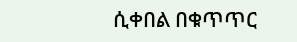ሲቀበል በቁጥጥር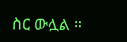ስር ውሏል ።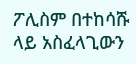ፖሊስም በተከሳሹ ላይ አስፈላጊውን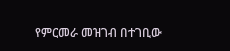የምርመራ መዝገብ በተገቢው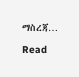ማስረጃ…

Read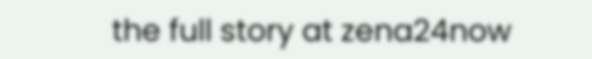the full story at zena24now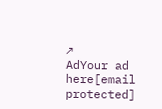↗
AdYour ad here[email protected]